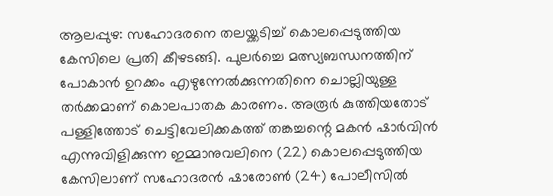ആലപ്പുഴ: സഹോദരനെ തലയ്ക്കടിച്ച് കൊലപ്പെടുത്തിയ കേസിലെ പ്രതി കീഴടങ്ങി. പുലർച്ചെ മത്സ്യബന്ധനത്തിന് പോകാൻ ഉറക്കം എഴുന്നേൽക്കുന്നതിനെ ചൊല്ലിയുള്ള തർക്കമാണ് കൊലപാതക കാരണം. അരൂർ കുത്തിയതോട് പള്ളിത്തോട് ചെട്ടിവേലിക്കകത്ത് തങ്കച്ചന്റെ മകൻ ഷാർവിൻ എന്നുവിളിക്കുന്ന ഇമ്മാനുവലിനെ (22) കൊലപ്പെടുത്തിയ കേസിലാണ് സഹോദരൻ ഷാരോൺ (24) പോലീസിൽ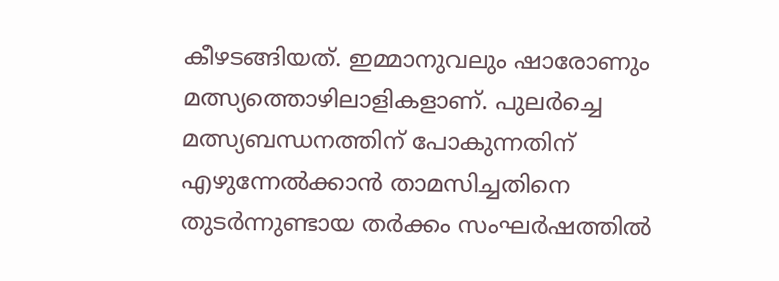കീഴടങ്ങിയത്. ഇമ്മാനുവലും ഷാരോണും മത്സ്യത്തൊഴിലാളികളാണ്. പുലർച്ചെ മത്സ്യബന്ധനത്തിന് പോകുന്നതിന് എഴുന്നേൽക്കാൻ താമസിച്ചതിനെ തുടർന്നുണ്ടായ തർക്കം സംഘർഷത്തിൽ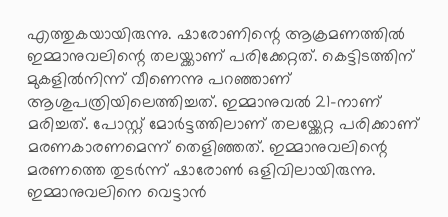എത്തുകയായിരുന്നു. ഷാരോണിന്റെ ആക്രമണത്തിൽ ഇമ്മാനുവലിന്റെ തലയ്ക്കാണ് പരിക്കേറ്റത്. കെട്ടിടത്തിന് മുകളിൽനിന്ന് വീണെന്നു പറഞ്ഞാണ് ആശുപത്രിയിലെത്തിച്ചത്. ഇമ്മാനുവൽ 21-നാണ് മരിച്ചത്. പോസ്റ്റ് മോർട്ടത്തിലാണ് തലയ്ക്കേറ്റ പരിക്കാണ് മരണകാരണമെന്ന് തെളിഞ്ഞത്. ഇമ്മാനുവലിന്റെ മരണത്തെ തുടർന്ന് ഷാരോൺ ഒളിവിലായിരുന്നു. ഇമ്മാനുവലിനെ വെട്ടാൻ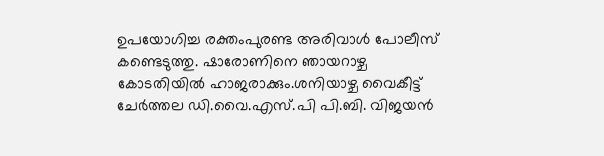ഉപയോഗിച്ച രക്തംപുരണ്ട അരിവാൾ പോലീസ് കണ്ടെടുത്തു. ഷാരോണിനെ ഞായറാഴ്ച കോടതിയിൽ ഹാജരാക്കും.ശനിയാഴ്ച വൈകീട്ട് ചേർത്തല ഡി.വൈ.എസ്.പി പി.ബി. വിജയൻ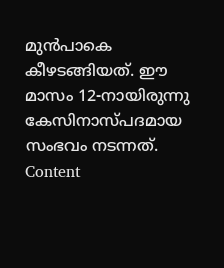മുൻപാകെ കീഴടങ്ങിയത്. ഈ മാസം 12-നായിരുന്നു കേസിനാസ്പദമായ സംഭവം നടന്നത്. Content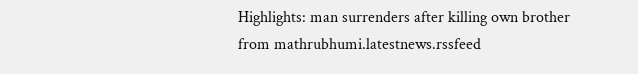Highlights: man surrenders after killing own brother
from mathrubhumi.latestnews.rssfeed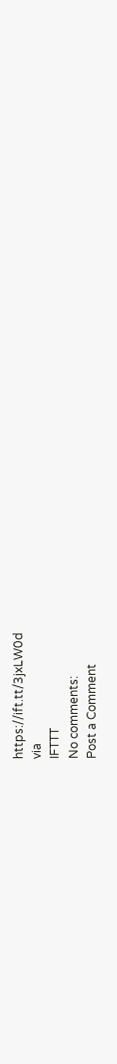https://ift.tt/3jxLW0d
via
IFTTT
No comments:
Post a Comment